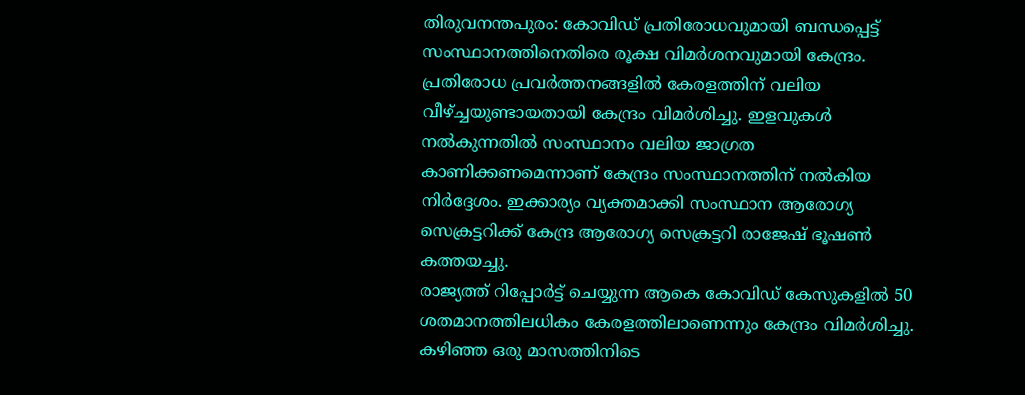തിരുവനന്തപുരം: കോവിഡ് പ്രതിരോധവുമായി ബന്ധപ്പെട്ട് സംസ്ഥാനത്തിനെതിരെ രൂക്ഷ വിമർശനവുമായി കേന്ദ്രം. പ്രതിരോധ പ്രവർത്തനങ്ങളിൽ കേരളത്തിന് വലിയ വീഴ്ച്ചയുണ്ടായതായി കേന്ദ്രം വിമർശിച്ചു. ഇളവുകൾ നൽകുന്നതിൽ സംസ്ഥാനം വലിയ ജാഗ്രത കാണിക്കണമെന്നാണ് കേന്ദ്രം സംസ്ഥാനത്തിന് നൽകിയ നിർദ്ദേശം. ഇക്കാര്യം വ്യക്തമാക്കി സംസ്ഥാന ആരോഗ്യ സെക്രട്ടറിക്ക് കേന്ദ്ര ആരോഗ്യ സെക്രട്ടറി രാജേഷ് ഭൂഷൺ കത്തയച്ചു.
രാജ്യത്ത് റിപ്പോർട്ട് ചെയ്യുന്ന ആകെ കോവിഡ് കേസുകളിൽ 50 ശതമാനത്തിലധികം കേരളത്തിലാണെന്നും കേന്ദ്രം വിമർശിച്ചു. കഴിഞ്ഞ ഒരു മാസത്തിനിടെ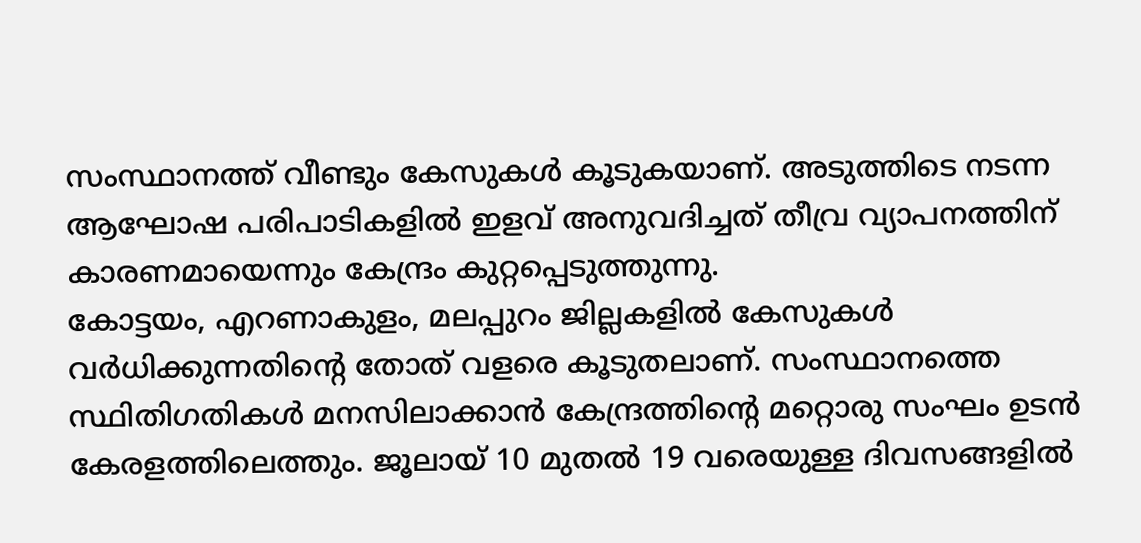സംസ്ഥാനത്ത് വീണ്ടും കേസുകൾ കൂടുകയാണ്. അടുത്തിടെ നടന്ന ആഘോഷ പരിപാടികളിൽ ഇളവ് അനുവദിച്ചത് തീവ്ര വ്യാപനത്തിന് കാരണമായെന്നും കേന്ദ്രം കുറ്റപ്പെടുത്തുന്നു.
കോട്ടയം, എറണാകുളം, മലപ്പുറം ജില്ലകളിൽ കേസുകൾ വർധിക്കുന്നതിന്റെ തോത് വളരെ കൂടുതലാണ്. സംസ്ഥാനത്തെ സ്ഥിതിഗതികൾ മനസിലാക്കാൻ കേന്ദ്രത്തിന്റെ മറ്റൊരു സംഘം ഉടൻ കേരളത്തിലെത്തും. ജൂലായ് 10 മുതൽ 19 വരെയുള്ള ദിവസങ്ങളിൽ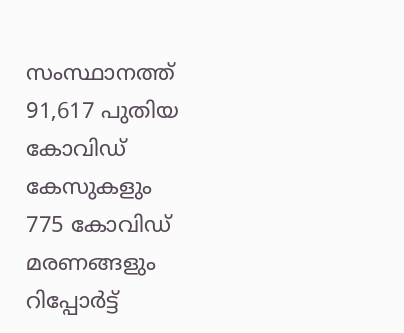സംസ്ഥാനത്ത് 91,617 പുതിയ കോവിഡ് കേസുകളും 775 കോവിഡ് മരണങ്ങളും റിപ്പോർട്ട്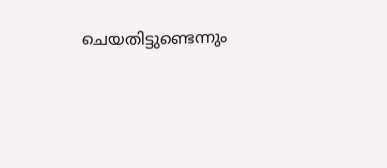ചെയതിട്ടുണ്ടെന്നും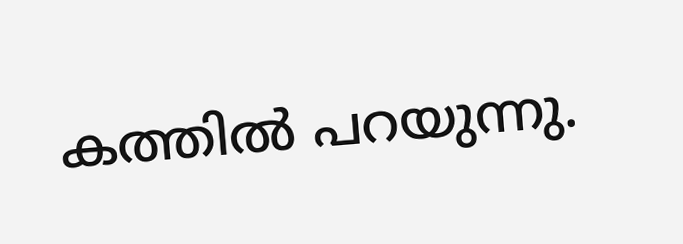കത്തിൽ പറയുന്നു.